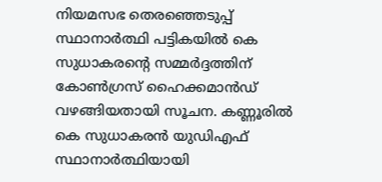നിയമസഭ തെരഞ്ഞെടുപ്പ് സ്ഥാനാര്‍ത്ഥി പട്ടികയില്‍ കെ സുധാകരന്റെ സമ്മര്‍ദ്ദത്തിന് കോണ്‍ഗ്രസ് ഹൈക്കമാന്‍ഡ് വഴങ്ങിയതായി സൂചന. കണ്ണൂരില്‍ കെ സുധാകരന്‍ യുഡിഎഫ് സ്ഥാനാര്‍ത്ഥിയായി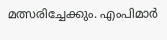മത്സരിച്ചേക്കും. എംപിമാര്‍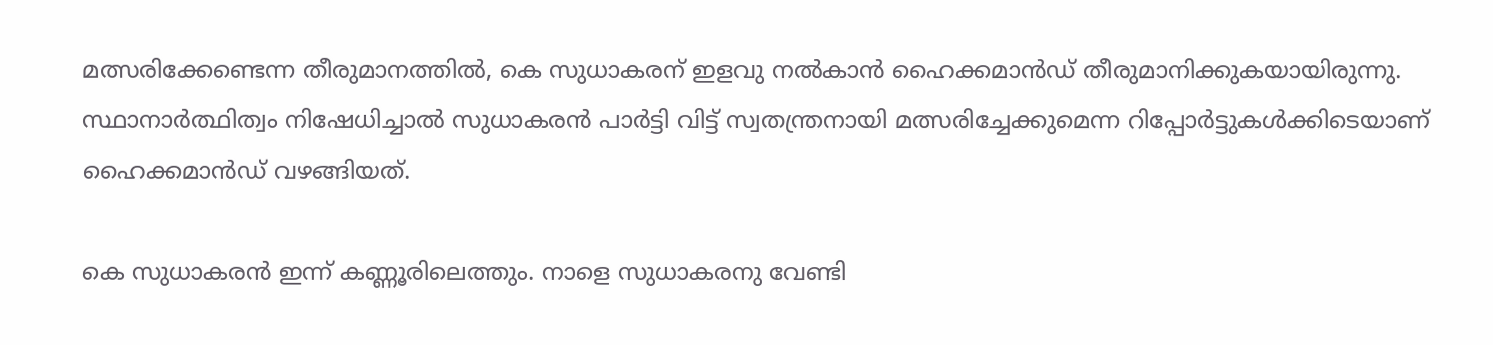മത്സരിക്കേണ്ടെന്ന തീരുമാനത്തില്‍, കെ സുധാകരന് ഇളവു നല്‍കാന്‍ ഹൈക്കമാന്‍ഡ് തീരുമാനിക്കുകയായിരുന്നു. സ്ഥാനാര്‍ത്ഥിത്വം നിഷേധിച്ചാല്‍ സുധാകരന്‍ പാര്‍ട്ടി വിട്ട് സ്വതന്ത്രനായി മത്സരിച്ചേക്കുമെന്ന റിപ്പോര്‍ട്ടുകള്‍ക്കിടെയാണ് ഹൈക്കമാന്‍ഡ് വഴങ്ങിയത്.

കെ സുധാകരന്‍ ഇന്ന് കണ്ണൂരിലെത്തും. നാളെ സുധാകരനു വേണ്ടി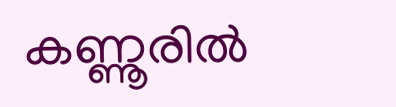കണ്ണൂരില്‍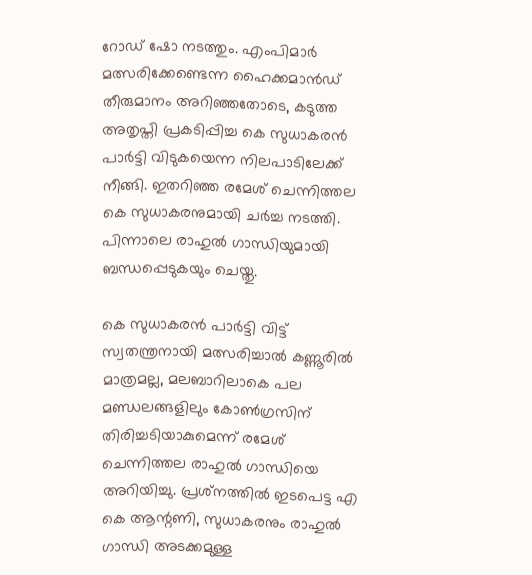റോഡ് ഷോ നടത്തും. എംപിമാര്‍ മത്സരിക്കേണ്ടെന്ന ഹൈക്കമാന്‍ഡ് തീരുമാനം അറിഞ്ഞതോടെ, കടുത്ത അതൃപ്തി പ്രകടിപ്പിച്ച കെ സുധാകരന്‍ പാര്‍ട്ടി വിടുകയെന്ന നിലപാടിലേക്ക് നീങ്ങി. ഇതറിഞ്ഞ രമേശ് ചെന്നിത്തല കെ സുധാകരനുമായി ചര്‍ച്ച നടത്തി. പിന്നാലെ രാഹുല്‍ ഗാന്ധിയുമായി ബന്ധപ്പെടുകയും ചെയ്തു.

കെ സുധാകരന്‍ പാര്‍ട്ടി വിട്ട് സ്വതന്ത്രനായി മത്സരിച്ചാല്‍ കണ്ണൂരില്‍ മാത്രമല്ല, മലബാറിലാകെ പല മണ്ഡലങ്ങളിലും കോണ്‍ഗ്രസിന് തിരിച്ചടിയാകുമെന്ന് രമേശ് ചെന്നിത്തല രാഹുല്‍ ഗാന്ധിയെ അറിയിച്ചു. പ്രശ്‌നത്തില്‍ ഇടപെട്ട എ കെ ആന്റണി, സുധാകരനും രാഹുല്‍ ഗാന്ധി അടക്കമുള്ള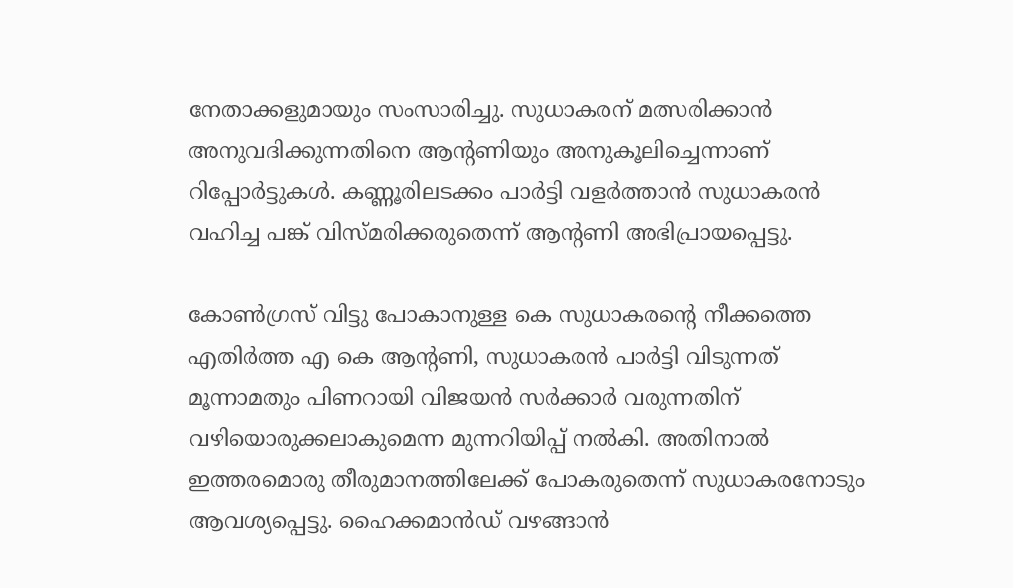നേതാക്കളുമായും സംസാരിച്ചു. സുധാകരന് മത്സരിക്കാന്‍ അനുവദിക്കുന്നതിനെ ആന്റണിയും അനുകൂലിച്ചെന്നാണ് റിപ്പോര്‍ട്ടുകള്‍. കണ്ണൂരിലടക്കം പാര്‍ട്ടി വളര്‍ത്താന്‍ സുധാകരന്‍ വഹിച്ച പങ്ക് വിസ്മരിക്കരുതെന്ന് ആന്റണി അഭിപ്രായപ്പെട്ടു.

കോണ്‍ഗ്രസ് വിട്ടു പോകാനുള്ള കെ സുധാകരന്റെ നീക്കത്തെ എതിര്‍ത്ത എ കെ ആന്റണി, സുധാകരന്‍ പാര്‍ട്ടി വിടുന്നത് മൂന്നാമതും പിണറായി വിജയന്‍ സര്‍ക്കാര്‍ വരുന്നതിന് വഴിയൊരുക്കലാകുമെന്ന മുന്നറിയിപ്പ് നല്‍കി. അതിനാല്‍ ഇത്തരമൊരു തീരുമാനത്തിലേക്ക് പോകരുതെന്ന് സുധാകരനോടും ആവശ്യപ്പെട്ടു. ഹൈക്കമാന്‍ഡ് വഴങ്ങാന്‍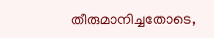തീരുമാനിച്ചതോടെ,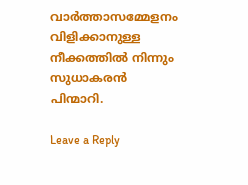വാര്‍ത്താസമ്മേളനം വിളിക്കാനുള്ള നീക്കത്തില്‍ നിന്നും സുധാകരന്‍ പിന്മാറി.

Leave a Reply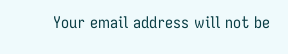Your email address will not be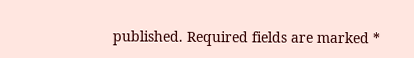published. Required fields are marked *